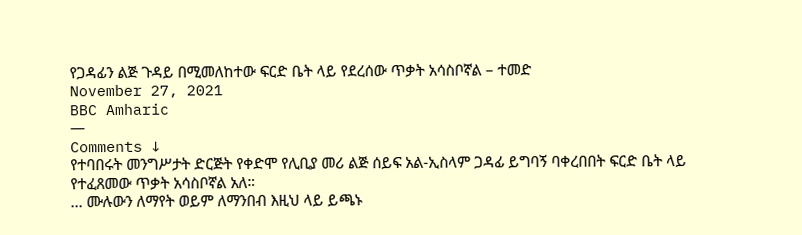የጋዳፊን ልጅ ጉዳይ በሚመለከተው ፍርድ ቤት ላይ የደረሰው ጥቃት አሳስቦኛል – ተመድ
November 27, 2021
BBC Amharic
—
Comments ↓
የተባበሩት መንግሥታት ድርጅት የቀድሞ የሊቢያ መሪ ልጅ ሰይፍ አል-ኢስላም ጋዳፊ ይግባኝ ባቀረበበት ፍርድ ቤት ላይ የተፈጸመው ጥቃት አሳስቦኛል አለ።
... ሙሉውን ለማየት ወይም ለማንበብ እዚህ ላይ ይጫኑ